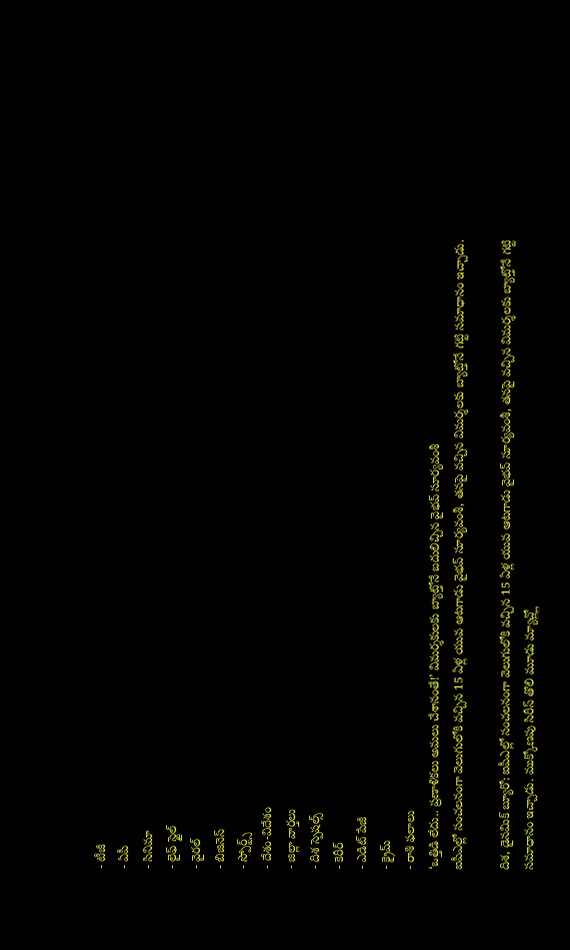- టీజీ
- ఏపీ
- సినిమా
- లైఫ్ స్టైల్
- వైరల్
- బిజినెస్
- స్పోర్ట్స్
- దేశం-విదేశం
- జిల్లా వార్తలు
- దిశ స్పెషల్స్
- కెరీర్
- ఎడిట్ పేజీ
- క్రైమ్
- రాశి ఫలాలు
‘ఒత్తిడి లేదు.. ప్రణాళికలు అమలు చేశానంతే!’ విమర్శకులకు బ్యాట్తోనే బదులిచ్చిన వైభవ్ సూర్యవంశీ
ఐపీఎల్లో సంచలనంగా వెలుగులోకి వచ్చిన 15 ఏళ్ల యువ ఆటగాడు వైభవ్ సూర్యవంశీ, తనపై వచ్చిన విమర్శలకు బ్యాట్తోనే గట్టి సమాధానం ఇచ్చాడు.

దిశ, డైనమిక్ బ్యూరో: ఐపీఎల్లో సంచలనంగా వెలుగులోకి వచ్చిన 15 ఏళ్ల యువ ఆటగాడు వైభవ్ సూర్యవంశీ, తనపై వచ్చిన విమర్శలకు బ్యాట్తోనే గట్టి సమాధానం ఇచ్చాడు. ముక్కోణపు సిరీస్ తొలి మూడు మ్యాచ్ల్లో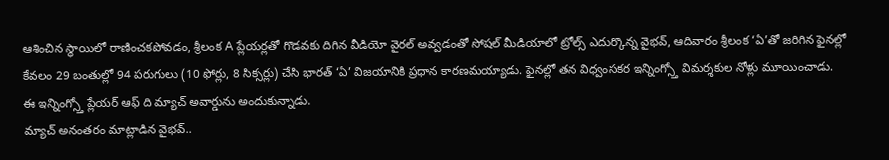ఆశించిన స్థాయిలో రాణించకపోవడం, శ్రీలంక A ప్లేయర్లతో గొడవకు దిగిన వీడియో వైరల్ అవ్వడంతో సోషల్ మీడియాలో ట్రోల్స్ ఎదుర్కొన్న వైభవ్, ఆదివారం శ్రీలంక ‘ఏ’తో జరిగిన ఫైనల్లో కేవలం 29 బంతుల్లో 94 పరుగులు (10 ఫోర్లు, 8 సిక్సర్లు) చేసి భారత్ ‘ఏ’ విజయానికి ప్రధాన కారణమయ్యాడు. ఫైనల్లో తన విధ్వంసకర ఇన్నింగ్స్తో విమర్శకుల నోళ్లు మూయించాడు. ఈ ఇన్నింగ్స్తో ప్లేయర్ ఆఫ్ ది మ్యాచ్ అవార్డును అందుకున్నాడు.
మ్యాచ్ అనంతరం మాట్లాడిన వైభవ్..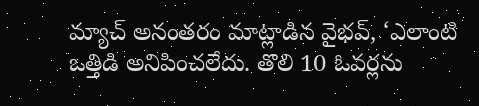మ్యాచ్ అనంతరం మాట్లాడిన వైభవ్, ‘ఎలాంటి ఒత్తిడి అనిపించలేదు. తొలి 10 ఓవర్లను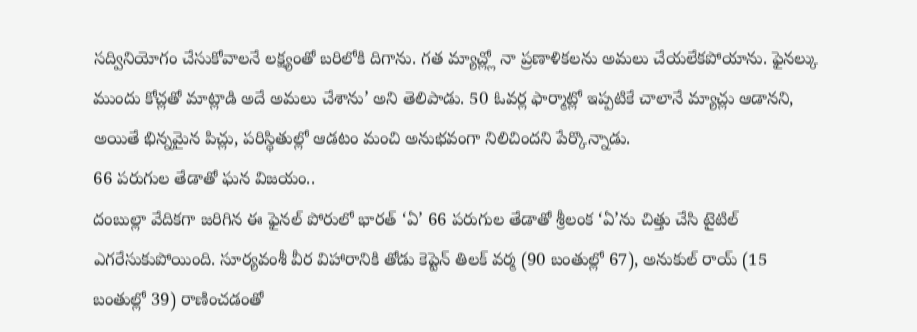సద్వినియోగం చేసుకోవాలనే లక్ష్యంతో బరిలోకి దిగాను. గత మ్యాచ్ల్లో నా ప్రణాళికలను అమలు చేయలేకపోయాను. ఫైనల్కు ముందు కోచ్లతో మాట్లాడి అదే అమలు చేశాను’ అని తెలిపాడు. 50 ఓవర్ల ఫార్మాట్లో ఇప్పటికే చాలానే మ్యాచ్లు ఆడానని, అయితే భిన్నమైన పిచ్లు, పరిస్థితుల్లో ఆడటం మంచి అనుభవంగా నిలిచిందని పేర్కొన్నాడు.
66 పరుగుల తేడాతో ఘన విజయం..
దంబుల్లా వేదికగా జరిగిన ఈ ఫైనల్ పోరులో భారత్ ‘ఏ’ 66 పరుగుల తేడాతో శ్రీలంక ‘ఏ’ను చిత్తు చేసి టైటిల్ ఎగరేసుకుపోయింది. సూర్యవంశీ వీర విహారానికి తోడు కెప్టెన్ తిలక్ వర్మ (90 బంతుల్లో 67), అనుకుల్ రాయ్ (15 బంతుల్లో 39) రాణించడంతో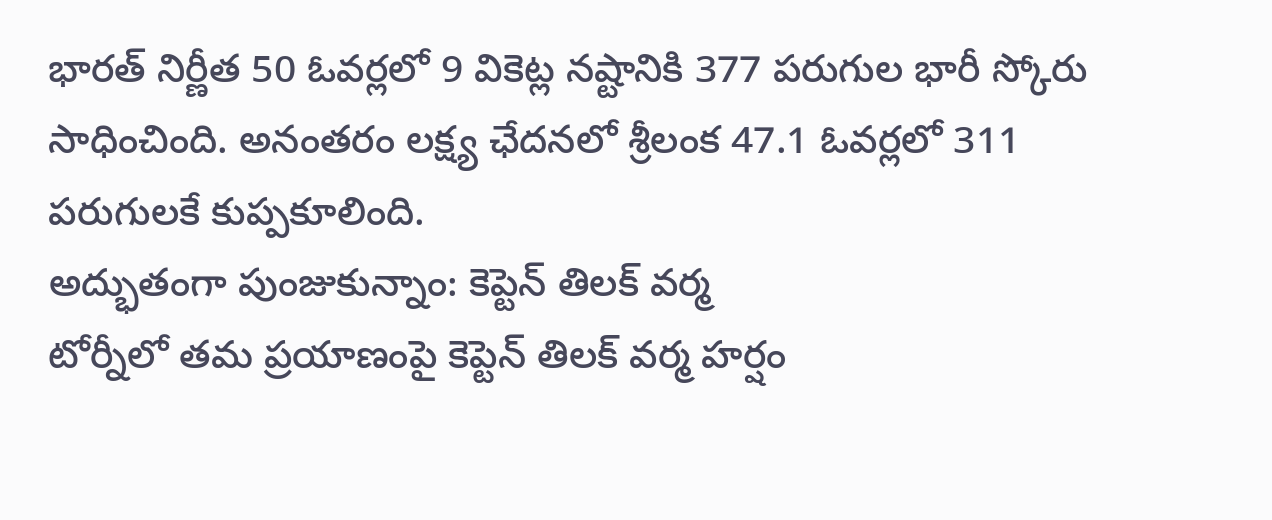భారత్ నిర్ణీత 50 ఓవర్లలో 9 వికెట్ల నష్టానికి 377 పరుగుల భారీ స్కోరు సాధించింది. అనంతరం లక్ష్య ఛేదనలో శ్రీలంక 47.1 ఓవర్లలో 311 పరుగులకే కుప్పకూలింది.
అద్భుతంగా పుంజుకున్నాం: కెప్టెన్ తిలక్ వర్మ
టోర్నీలో తమ ప్రయాణంపై కెప్టెన్ తిలక్ వర్మ హర్షం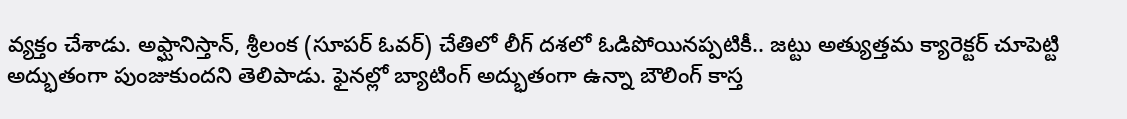వ్యక్తం చేశాడు. అఫ్ఘానిస్తాన్, శ్రీలంక (సూపర్ ఓవర్) చేతిలో లీగ్ దశలో ఓడిపోయినప్పటికీ.. జట్టు అత్యుత్తమ క్యారెక్టర్ చూపెట్టి అద్భుతంగా పుంజుకుందని తెలిపాడు. ఫైనల్లో బ్యాటింగ్ అద్భుతంగా ఉన్నా బౌలింగ్ కాస్త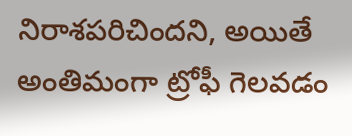నిరాశపరిచిందని, అయితే అంతిమంగా ట్రోఫీ గెలవడం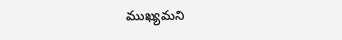ముఖ్యమని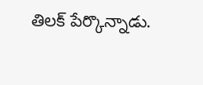తిలక్ పేర్కొన్నాడు.